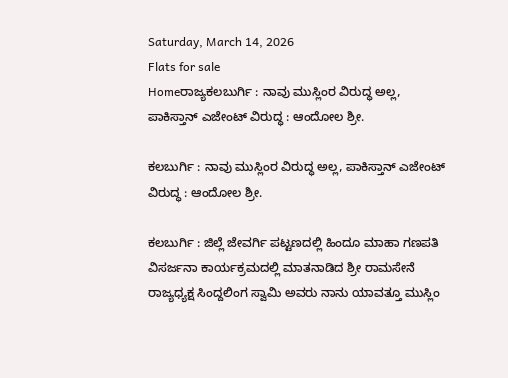Saturday, March 14, 2026
Flats for sale
Homeರಾಜ್ಯಕಲಬುರ್ಗಿ : ನಾವು ಮುಸ್ಲಿಂರ ವಿರುದ್ಧ ಅಲ್ಲ, ಪಾಕಿಸ್ತಾನ್ ಎಜೇಂಟ್ ವಿರುದ್ಧ : ಆಂದೋಲ ಶ್ರೀ.

ಕಲಬುರ್ಗಿ : ನಾವು ಮುಸ್ಲಿಂರ ವಿರುದ್ಧ ಅಲ್ಲ, ಪಾಕಿಸ್ತಾನ್ ಎಜೇಂಟ್ ವಿರುದ್ಧ : ಆಂದೋಲ ಶ್ರೀ.

ಕಲಬುರ್ಗಿ : ಜಿಲ್ಲೆ ಜೇವರ್ಗಿ ಪಟ್ಟಣದಲ್ಲಿ ಹಿಂದೂ ಮಾಹಾ ಗಣಪತಿ ವಿಸರ್ಜನಾ ಕಾರ್ಯಕ್ರಮದಲ್ಲಿ ಮಾತನಾಡಿದ ಶ್ರೀ ರಾಮಸೇನೆ ರಾಜ್ಯಧ್ಯಕ್ಷ ಸಿಂದ್ದಲಿಂಗ ಸ್ವಾಮಿ ಅವರು ನಾನು ಯಾವತ್ತೂ ಮುಸ್ಲಿಂ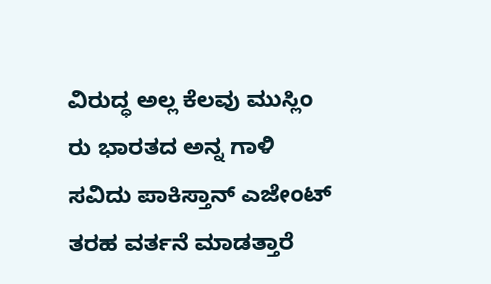ವಿರುದ್ಧ ಅಲ್ಲ ಕೆಲವು ಮುಸ್ಲಿಂ ರು ಭಾರತದ ಅನ್ನ ಗಾಳಿ ಸವಿದು ಪಾಕಿಸ್ತಾನ್ ಎಜೇಂಟ್ ತರಹ ವರ್ತನೆ ಮಾಡತ್ತಾರೆ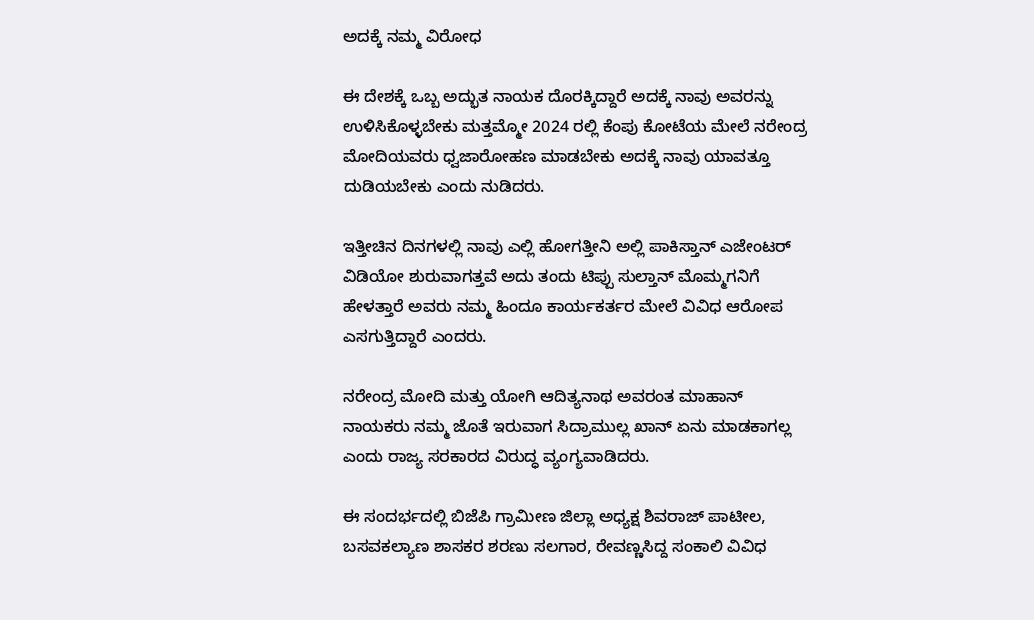ಅದಕ್ಕೆ ನಮ್ಮ ವಿರೋಧ

ಈ ದೇಶಕ್ಕೆ ಒಬ್ಬ ಅದ್ಭುತ ನಾಯಕ ದೊರಕ್ಕಿದ್ದಾರೆ ಅದಕ್ಕೆ ನಾವು ಅವರನ್ನು ಉಳಿಸಿಕೊಳ್ಳಬೇಕು ಮತ್ತಮ್ಮೋ 2024 ರಲ್ಲಿ ಕೆಂಪು ಕೋಟೆಯ ಮೇಲೆ ನರೇಂದ್ರ ಮೋದಿಯವರು ಧ್ವಜಾರೋಹಣ ಮಾಡಬೇಕು ಅದಕ್ಕೆ ನಾವು ಯಾವತ್ತೂ ದುಡಿಯಬೇಕು ಎಂದು ನುಡಿದರು.

ಇತ್ತೀಚಿನ ದಿನಗಳಲ್ಲಿ ನಾವು ಎಲ್ಲಿ ಹೋಗತ್ತೀನಿ ಅಲ್ಲಿ ಪಾಕಿಸ್ತಾನ್ ಎಜೇಂಟರ್ ವಿಡಿಯೋ ಶುರುವಾಗತ್ತವೆ ಅದು ತಂದು ಟಿಪ್ಪು ಸುಲ್ತಾನ್ ಮೊಮ್ಮಗನಿಗೆ ಹೇಳತ್ತಾರೆ ಅವರು ನಮ್ಮ ಹಿಂದೂ ಕಾರ್ಯಕರ್ತರ ಮೇಲೆ ವಿವಿಧ ಆರೋಪ ಎಸಗುತ್ತಿದ್ದಾರೆ ಎಂದರು.

ನರೇಂದ್ರ ಮೋದಿ ಮತ್ತು ಯೋಗಿ ಆದಿತ್ಯನಾಥ ಅವರಂತ ಮಾಹಾನ್ ನಾಯಕರು ನಮ್ಮ ಜೊತೆ ಇರುವಾಗ ಸಿದ್ರಾಮುಲ್ಲ ಖಾನ್ ಏನು ಮಾಡಕಾಗಲ್ಲ ಎಂದು ರಾಜ್ಯ ಸರಕಾರದ ವಿರುದ್ಧ ವ್ಯಂಗ್ಯವಾಡಿದರು.

ಈ ಸಂದರ್ಭದಲ್ಲಿ ಬಿಜೆಪಿ ಗ್ರಾಮೀಣ ಜಿಲ್ಲಾ ಅಧ್ಯಕ್ಷ ಶಿವರಾಜ್ ಪಾಟೀಲ, ಬಸವಕಲ್ಯಾಣ ಶಾಸಕರ ಶರಣು ಸಲಗಾರ, ರೇವಣ್ಣಸಿದ್ದ ಸಂಕಾಲಿ ವಿವಿಧ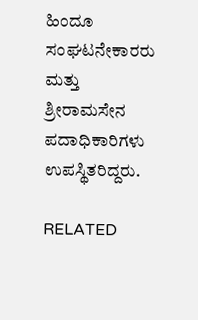ಹಿಂದೂ ಸಂಘಟನೇಕಾರರು ಮತ್ತು ಶ್ರೀರಾಮಸೇನ ಪದಾಧಿಕಾರಿಗಳು ಉಪಸ್ಥಿತರಿದ್ದರು.

RELATED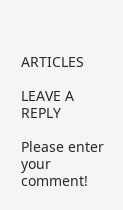ARTICLES

LEAVE A REPLY

Please enter your comment!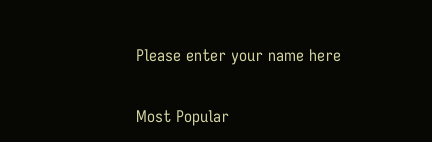Please enter your name here

Most Popular